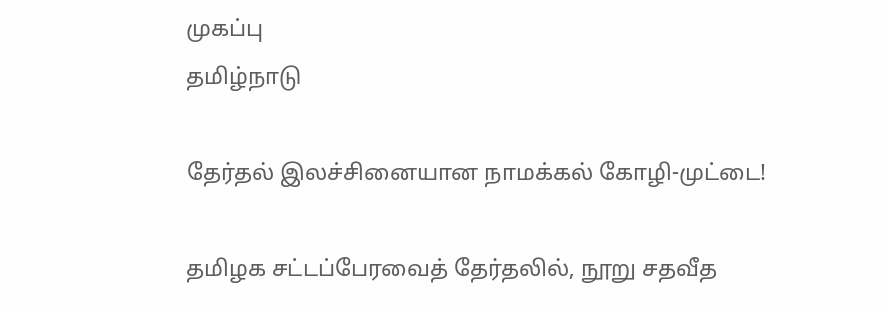முகப்பு
தமிழ்நாடு

தேர்தல் இலச்சினையான நாமக்கல் கோழி-முட்டை!

தமிழக சட்டப்பேரவைத் தேர்தலில், நூறு சதவீத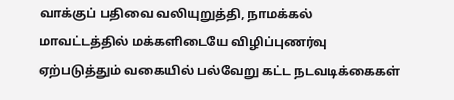வாக்குப் பதிவை வலியுறுத்தி, நாமக்கல் மாவட்டத்தில் மக்களிடையே விழிப்புணர்வு ஏற்படுத்தும் வகையில் பல்வேறு கட்ட நடவடிக்கைகள்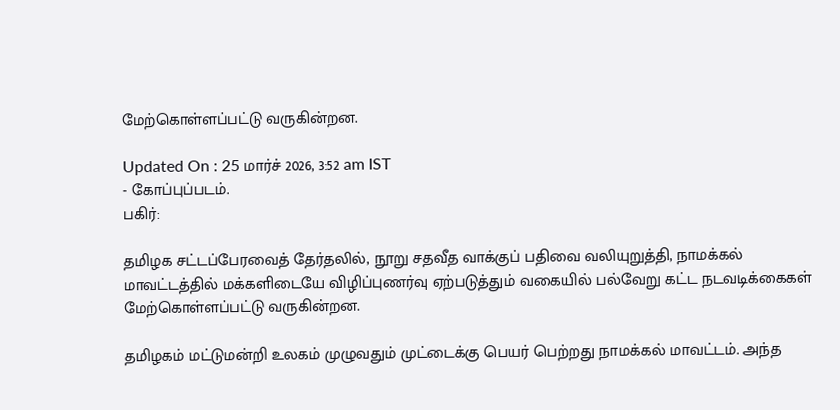மேற்கொள்ளப்பட்டு வருகின்றன.

Updated On : 25 மார்ச் 2026, 3:52 am IST
- கோப்புப்படம்.
பகிர்:

தமிழக சட்டப்பேரவைத் தேர்தலில், நூறு சதவீத வாக்குப் பதிவை வலியுறுத்தி, நாமக்கல் மாவட்டத்தில் மக்களிடையே விழிப்புணர்வு ஏற்படுத்தும் வகையில் பல்வேறு கட்ட நடவடிக்கைகள் மேற்கொள்ளப்பட்டு வருகின்றன.

தமிழகம் மட்டுமன்றி உலகம் முழுவதும் முட்டைக்கு பெயர் பெற்றது நாமக்கல் மாவட்டம். அந்த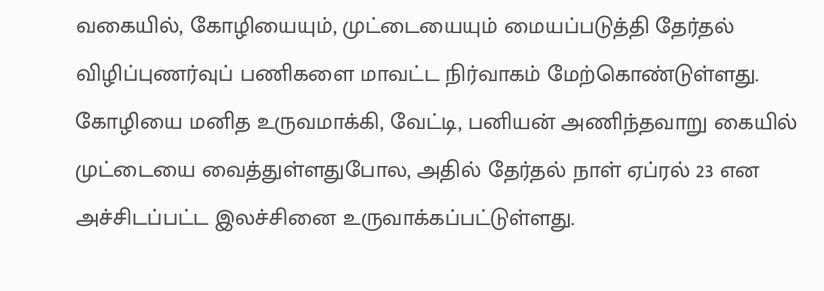வகையில், கோழியையும், முட்டையையும் மையப்படுத்தி தேர்தல் விழிப்புணர்வுப் பணிகளை மாவட்ட நிர்வாகம் மேற்கொண்டுள்ளது. கோழியை மனித உருவமாக்கி, வேட்டி, பனியன் அணிந்தவாறு கையில் முட்டையை வைத்துள்ளதுபோல, அதில் தேர்தல் நாள் ஏப்ரல் 23 என அச்சிடப்பட்ட இலச்சினை உருவாக்கப்பட்டுள்ளது.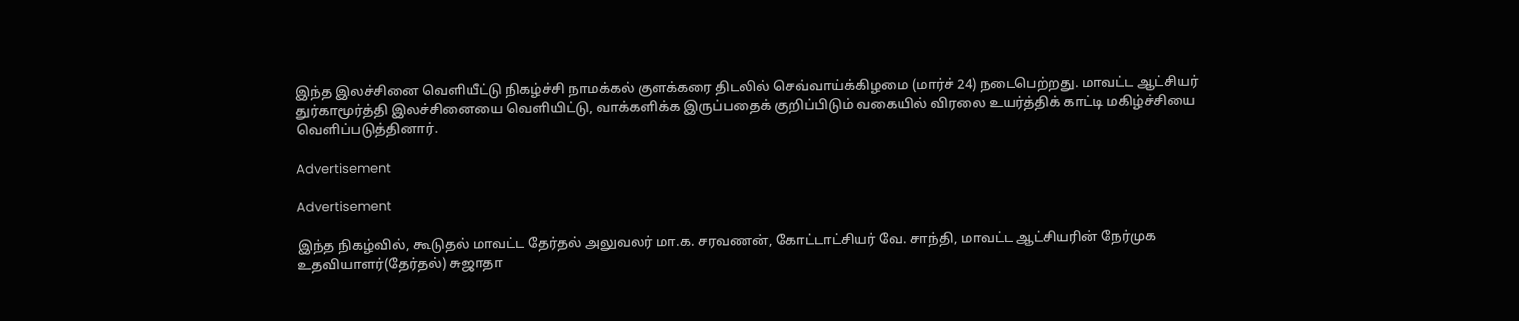இந்த இலச்சினை வெளியீட்டு நிகழ்ச்சி நாமக்கல் குளக்கரை திடலில் செவ்வாய்க்கிழமை (மார்ச் 24) நடைபெற்றது. மாவட்ட ஆட்சியர் துர்காமூர்த்தி இலச்சினையை வெளியிட்டு, வாக்களிக்க இருப்பதைக் குறிப்பிடும் வகையில் விரலை உயர்த்திக் காட்டி மகிழ்ச்சியை வெளிப்படுத்தினார்.

Advertisement

Advertisement

இந்த நிகழ்வில், கூடுதல் மாவட்ட தேர்தல் அலுவலர் மா.க. சரவணன், கோட்டாட்சியர் வே. சாந்தி, மாவட்ட ஆட்சியரின் நேர்முக உதவியாளர்(தேர்தல்) சுஜாதா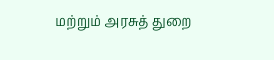மற்றும் அரசுத் துறை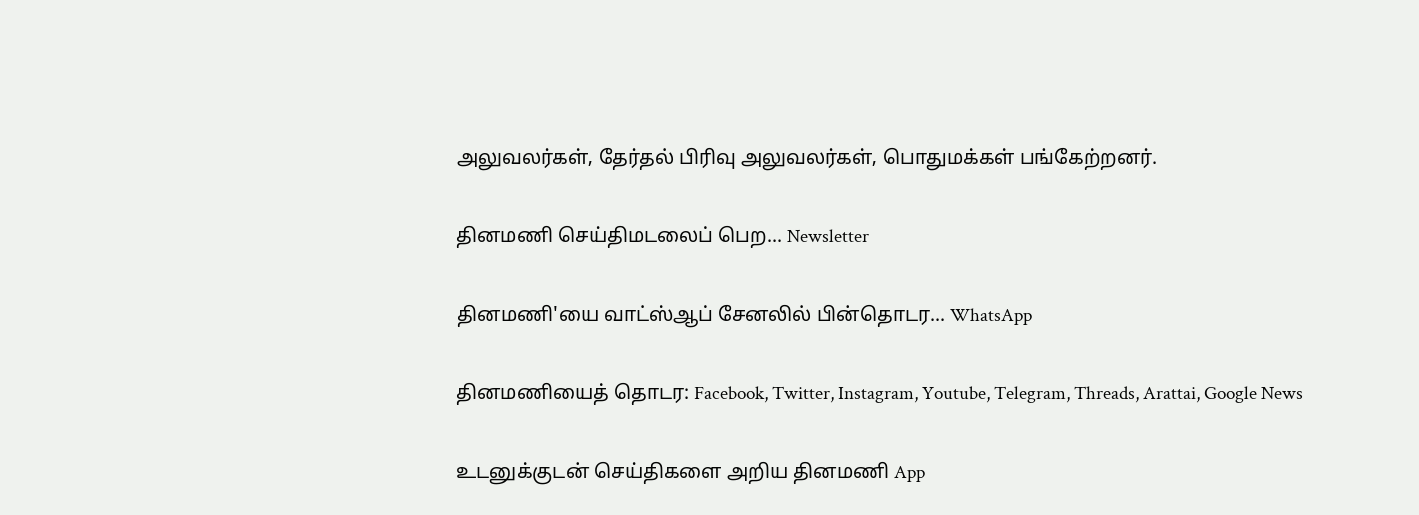அலுவலர்கள், தேர்தல் பிரிவு அலுவலர்கள், பொதுமக்கள் பங்கேற்றனர்.

தினமணி செய்திமடலைப் பெற... Newsletter

தினமணி'யை வாட்ஸ்ஆப் சேனலில் பின்தொடர... WhatsApp

தினமணியைத் தொடர: Facebook, Twitter, Instagram, Youtube, Telegram, Threads, Arattai, Google News

உடனுக்குடன் செய்திகளை அறிய தினமணி App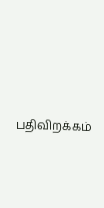பதிவிறக்கம்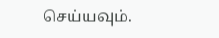செய்யவும்.